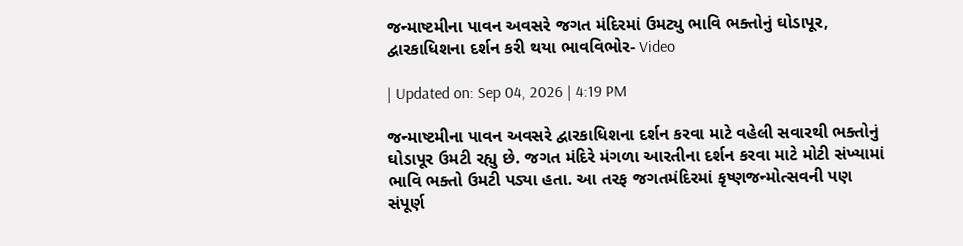જન્માષ્ટમીના પાવન અવસરે જગત મંદિરમાં ઉમટ્યુ ભાવિ ભક્તોનું ઘોડાપૂર, દ્વારકાધિશના દર્શન કરી થયા ભાવવિભોર- Video

| Updated on: Sep 04, 2026 | 4:19 PM

જન્માષ્ટમીના પાવન અવસરે દ્વારકાધિશના દર્શન કરવા માટે વહેલી સવારથી ભક્તોનું ઘોડાપૂર ઉમટી રહ્યુ છે. જગત મંદિરે મંગળા આરતીના દર્શન કરવા માટે મોટી સંખ્યામાં ભાવિ ભક્તો ઉમટી પડ્યા હતા. આ તરફ જગતમંદિરમાં કૃષ્ણજન્મોત્સવની પણ સંપૂર્ણ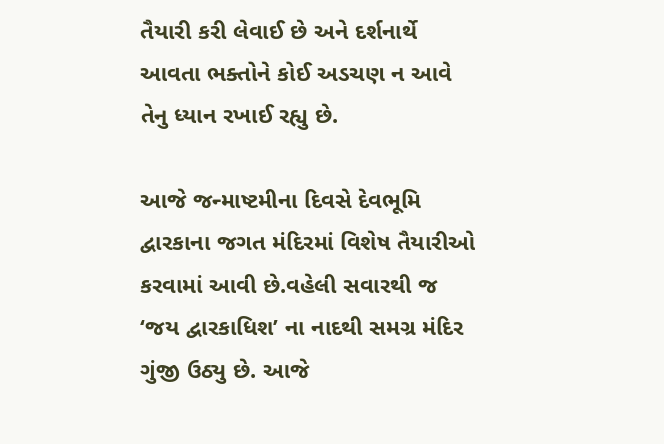તૈયારી કરી લેવાઈ છે અને દર્શનાર્થે આવતા ભક્તોને કોઈ અડચણ ન આવે તેનુ ધ્યાન રખાઈ રહ્યુ છે.

આજે જન્માષ્ટમીના દિવસે દેવભૂમિ દ્વારકાના જગત મંદિરમાં વિશેષ તૈયારીઓ કરવામાં આવી છે.વહેલી સવારથી જ ‘જય દ્વારકાધિશ’ ના નાદથી સમગ્ર મંદિર ગુંજી ઉઠ્યુ છે. આજે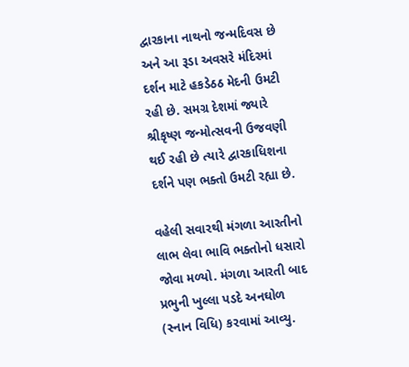દ્વારકાના નાથનો જન્મદિવસ છે અને આ રૂડા અવસરે મંદિરમાં દર્શન માટે હકડેઠઠ મેદની ઉમટી રહી છે. સમગ્ર દેશમાં જ્યારે શ્રીકૃષ્ણ જન્મોત્સવની ઉજવણી થઈ રહી છે ત્યારે દ્વારકાધિશના દર્શને પણ ભક્તો ઉમટી રહ્યા છે.

વહેલી સવારથી મંગળા આરતીનો લાભ લેવા ભાવિ ભક્તોનો ધસારો જોવા મળ્યો. મંગળા આરતી બાદ પ્રભુની ખુલ્લા પડદે અનઘોળ (સ્નાન વિધિ) કરવામાં આવ્યુ.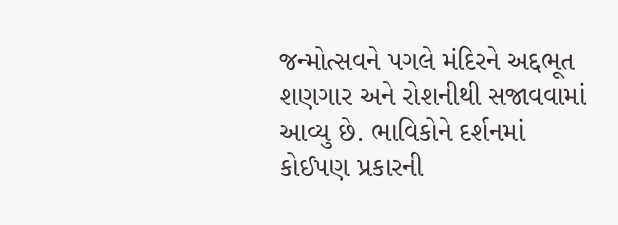જન્મોત્સવને પગલે મંદિરને અદ્દભૂત શણગાર અને રોશનીથી સજાવવામાં આવ્યુ છે. ભાવિકોને દર્શનમાં કોઈપણ પ્રકારની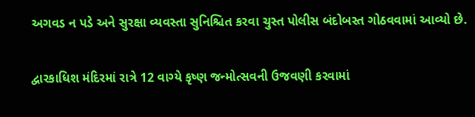અગવડ ન પડે અને સુરક્ષા વ્યવસ્તા સુનિશ્ચિત કરવા ચુસ્ત પોલીસ બંદોબસ્ત ગોઠવવામાં આવ્યો છે.

દ્વારકાધિશ મંદિરમાં રાત્રે 12 વાગ્યે કૃષ્ણ જન્મોત્સવની ઉજવણી કરવામાં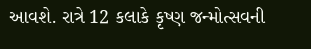આવશે. રાત્રે 12 કલાકે કૃષ્ણ જન્મોત્સવની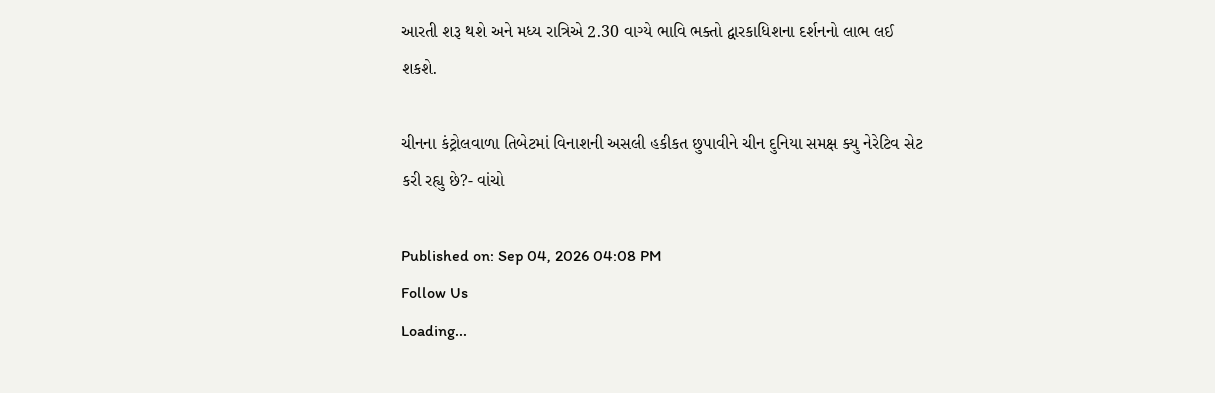આરતી શરૂ થશે અને મધ્ય રાત્રિએ 2.30 વાગ્યે ભાવિ ભક્તો દ્વારકાધિશના દર્શનનો લાભ લઈ શકશે.

ચીનના કંટ્રોલવાળા તિબેટમાં વિનાશની અસલી હકીકત છુપાવીને ચીન દુનિયા સમક્ષ ક્યુ નેરેટિવ સેટ કરી રહ્યુ છે?- વાંચો

Published on: Sep 04, 2026 04:08 PM
Follow Us
Loading...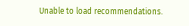Unable to load recommendations.